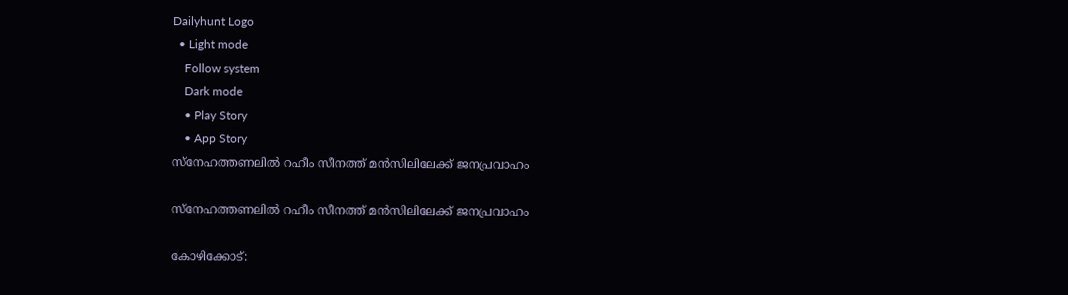Dailyhunt Logo
  • Light mode
    Follow system
    Dark mode
    • Play Story
    • App Story
സ്നേഹത്തണലില്‍ റഹീം സീനത്ത് മൻസിലിലേക്ക് ജനപ്രവാഹം

സ്നേഹത്തണലില്‍ റഹീം സീനത്ത് മൻസിലിലേക്ക് ജനപ്രവാഹം

കോഴിക്കോട്: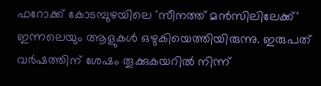ഫറോക്ക് കോടമ്പുഴയിലെ 'സീനത്ത് മൻസിലിലേക്ക്' ഇന്നലെയും ആളുകള്‍ ഒഴുകിയെത്തിയിരുന്നു. ഇരുപത് വർഷത്തിന് ശേഷം തൂക്കുകയറില്‍ നിന്ന്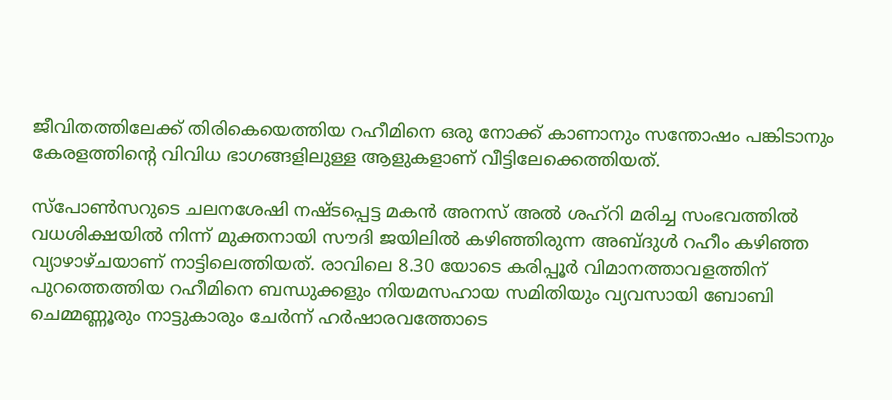ജീവിതത്തിലേക്ക് തിരികെയെത്തിയ റഹീമിനെ ഒരു നോക്ക് കാണാനും സന്തോഷം പങ്കിടാനും കേരളത്തിന്റെ വിവിധ ഭാഗങ്ങളിലുള്ള ആളുകളാണ് വീട്ടിലേക്കെത്തിയത്.

സ്‌പോണ്‍സറുടെ ചലനശേഷി നഷ്ടപ്പെട്ട മകൻ അനസ് അല്‍ ശഹ്റി മരിച്ച സംഭവത്തില്‍ വധശിക്ഷയില്‍ നിന്ന് മുക്തനായി സൗദി ജയിലില്‍ കഴിഞ്ഞിരുന്ന അബ്ദുള്‍ റഹീം കഴിഞ്ഞ വ്യാഴാഴ്ചയാണ് നാട്ടിലെത്തിയത്. രാവിലെ 8.30 യോടെ കരിപ്പൂർ വിമാനത്താവളത്തിന് പുറത്തെത്തിയ റഹീമിനെ ബന്ധുക്കളും നിയമസഹായ സമിതിയും വ്യവസായി ബോബി ചെമ്മണ്ണൂരും നാട്ടുകാരും ചേർന്ന് ഹർഷാരവത്തോടെ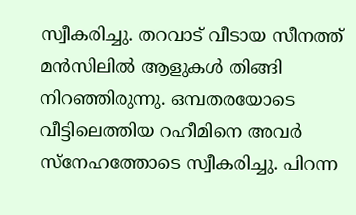സ്വീകരിച്ചു. തറവാട് വീടായ സീനത്ത് മൻസിലില്‍ ആളുകള്‍ തിങ്ങി നിറഞ്ഞിരുന്നു. ഒമ്പതരയോടെ വീട്ടിലെത്തിയ റഹീമിനെ അവർ സ്നേഹത്തോടെ സ്വീകരിച്ചു. പിറന്ന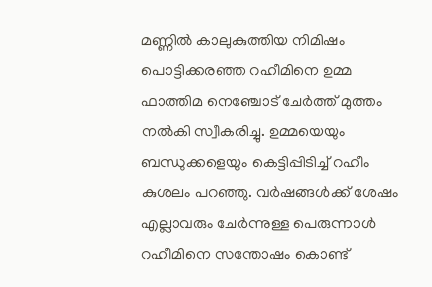മണ്ണില്‍ കാലുകുത്തിയ നിമിഷം പൊട്ടിക്കരഞ്ഞ റഹീമിനെ ഉമ്മ ഫാത്തിമ നെഞ്ചോട് ചേർത്ത് മുത്തം നല്‍കി സ്വീകരിച്ചു. ഉമ്മയെയും ബന്ധുക്കളെയും കെട്ടിപ്പിടിച്ച്‌ റഹീം കുശലം പറഞ്ഞു. വർഷങ്ങള്‍ക്ക് ശേഷം എല്ലാവരും ചേർന്നുള്ള പെരുന്നാള്‍ റഹീമിനെ സന്തോഷം കൊണ്ട്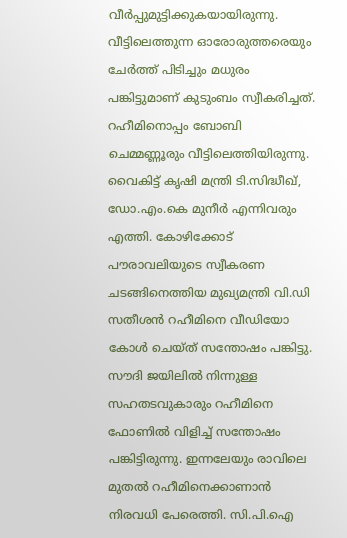വീർപ്പുമുട്ടിക്കുകയായിരുന്നു. വീട്ടിലെത്തുന്ന ഓരോരുത്തരെയും ചേർത്ത് പിടിച്ചും മധുരം പങ്കിട്ടുമാണ് കുടുംബം സ്വീകരിച്ചത്. റഹീമിനൊപ്പം ബോബി ചെമ്മണ്ണൂരും വീട്ടിലെത്തിയിരുന്നു. വൈകിട്ട് കൃഷി മന്ത്രി ടി.സിദ്ധീഖ്, ഡോ.എം.കെ മുനീർ എന്നിവരും എത്തി. കോഴിക്കോട് പൗരാവലിയുടെ സ്വീകരണ ചടങ്ങിനെത്തിയ മുഖ്യമന്ത്രി വി.ഡി സതീശൻ റഹീമിനെ വീഡിയോ കോള്‍ ചെയ്ത് സന്തോഷം പങ്കിട്ടു. സൗദി ജയിലില്‍ നിന്നുള്ള സഹതടവുകാരും റഹീമിനെ ഫോണില്‍ വിളിച്ച്‌ സന്തോഷം പങ്കിട്ടിരുന്നു. ഇന്നലേയും രാവിലെ മുതല്‍ റഹീമിനെക്കാണാൻ നിരവധി പേരെത്തി. സി.പി.ഐ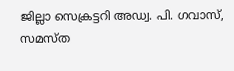ജില്ലാ സെക്രട്ടറി അഡ്വ. പി. ഗവാസ്, സമസ്ത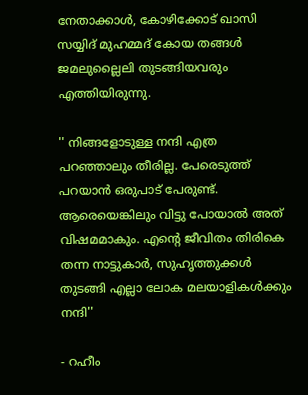നേതാക്കാള്‍, കോഴിക്കോട് ഖാസി സയ്യിദ് മുഹമ്മദ് കോയ തങ്ങള്‍ ജമലുല്ലൈലി തുടങ്ങിയവരും എത്തിയിരുന്നു.

'' നിങ്ങളോടുള്ള നന്ദി എത്ര പറഞ്ഞാലും തീരില്ല. പേരെടുത്ത് പറയാൻ ഒരുപാട് പേരുണ്ട്. ആരെയെങ്കിലും വിട്ടു പോയാല്‍ അത് വിഷമമാകും. എന്റെ ജീവിതം തിരികെ തന്ന നാട്ടുകാർ, സുഹൃത്തുക്കള്‍ തുടങ്ങി എല്ലാ ലോക മലയാളികള്‍ക്കും നന്ദി''

- റഹീം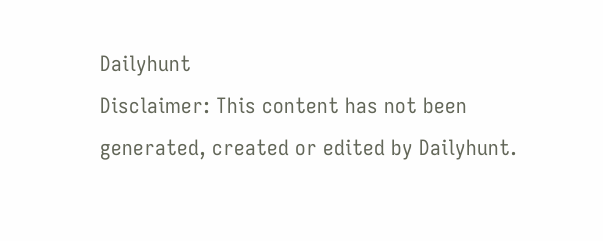Dailyhunt
Disclaimer: This content has not been generated, created or edited by Dailyhunt.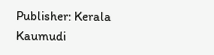Publisher: Kerala Kaumudi